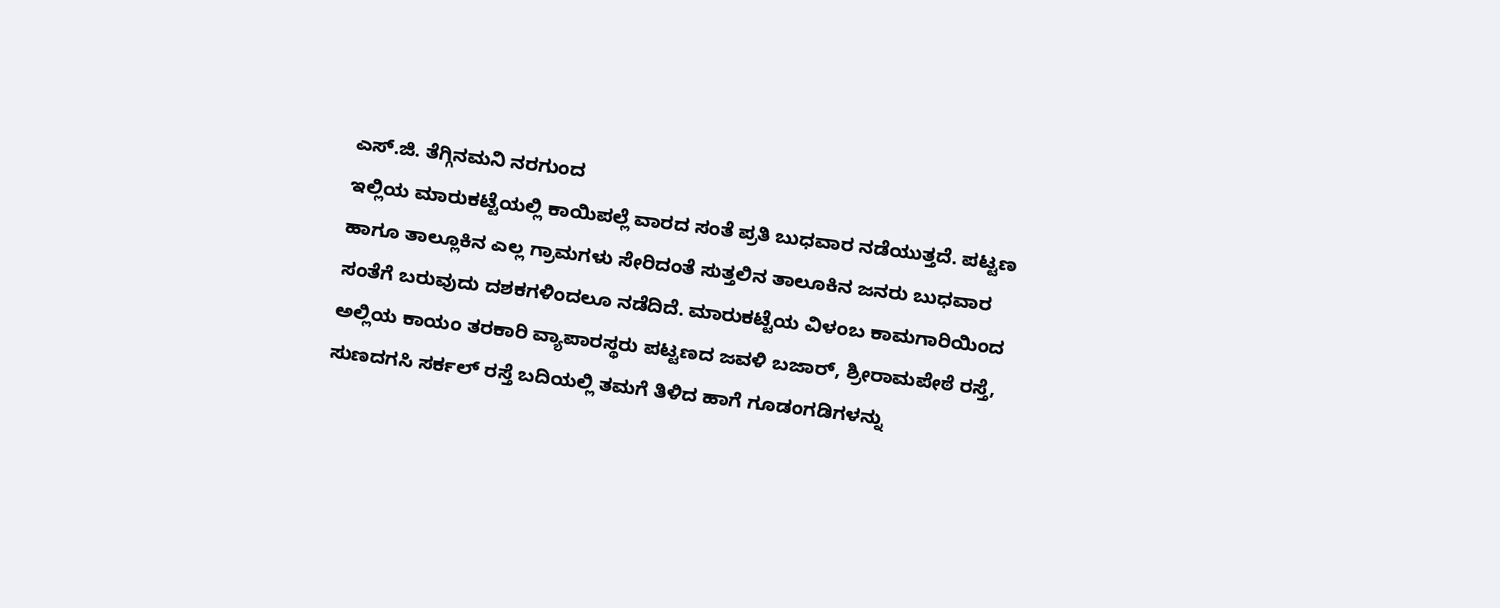ಎಸ್.ಜಿ. ತೆಗ್ಗಿನಮನಿ ನರಗುಂದ
ಇಲ್ಲಿಯ ಮಾರುಕಟ್ಟೆಯಲ್ಲಿ ಕಾಯಿಪಲ್ಲೆ ವಾರದ ಸಂತೆ ಪ್ರತಿ ಬುಧವಾರ ನಡೆಯುತ್ತದೆ. ಪಟ್ಟಣ ಹಾಗೂ ತಾಲ್ಲೂಕಿನ ಎಲ್ಲ ಗ್ರಾಮಗಳು ಸೇರಿದಂತೆ ಸುತ್ತಲಿನ ತಾಲೂಕಿನ ಜನರು ಬುಧವಾರ ಸಂತೆಗೆ ಬರುವುದು ದಶಕಗಳಿಂದಲೂ ನಡೆದಿದೆ. ಮಾರುಕಟ್ಟೆಯ ವಿಳಂಬ ಕಾಮಗಾರಿಯಿಂದ ಅಲ್ಲಿಯ ಕಾಯಂ ತರಕಾರಿ ವ್ಯಾಪಾರಸ್ಥರು ಪಟ್ಟಣದ ಜವಳಿ ಬಜಾರ್, ಶ್ರೀರಾಮಪೇಠೆ ರಸ್ತೆ, ಸುಣದಗಸಿ ಸರ್ಕಲ್ ರಸ್ತೆ ಬದಿಯಲ್ಲಿ ತಮಗೆ ತಿಳಿದ ಹಾಗೆ ಗೂಡಂಗಡಿಗಳನ್ನು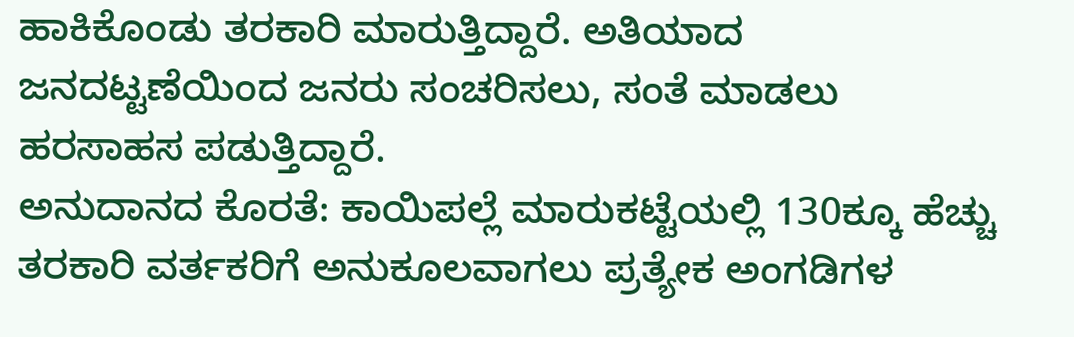ಹಾಕಿಕೊಂಡು ತರಕಾರಿ ಮಾರುತ್ತಿದ್ದಾರೆ. ಅತಿಯಾದ ಜನದಟ್ಟಣೆಯಿಂದ ಜನರು ಸಂಚರಿಸಲು, ಸಂತೆ ಮಾಡಲು ಹರಸಾಹಸ ಪಡುತ್ತಿದ್ದಾರೆ.
ಅನುದಾನದ ಕೊರತೆ: ಕಾಯಿಪಲ್ಲೆ ಮಾರುಕಟ್ಟೆಯಲ್ಲಿ 130ಕ್ಕೂ ಹೆಚ್ಚು ತರಕಾರಿ ವರ್ತಕರಿಗೆ ಅನುಕೂಲವಾಗಲು ಪ್ರತ್ಯೇಕ ಅಂಗಡಿಗಳ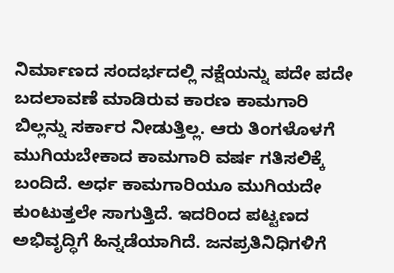ನಿರ್ಮಾಣದ ಸಂದರ್ಭದಲ್ಲಿ ನಕ್ಷೆಯನ್ನು ಪದೇ ಪದೇ ಬದಲಾವಣೆ ಮಾಡಿರುವ ಕಾರಣ ಕಾಮಗಾರಿ ಬಿಲ್ಲನ್ನು ಸರ್ಕಾರ ನೀಡುತ್ತಿಲ್ಲ. ಆರು ತಿಂಗಳೊಳಗೆ ಮುಗಿಯಬೇಕಾದ ಕಾಮಗಾರಿ ವರ್ಷ ಗತಿಸಲಿಕ್ಕೆ ಬಂದಿದೆ. ಅರ್ಧ ಕಾಮಗಾರಿಯೂ ಮುಗಿಯದೇ ಕುಂಟುತ್ತಲೇ ಸಾಗುತ್ತಿದೆ. ಇದರಿಂದ ಪಟ್ಟಣದ ಅಭಿವೃದ್ಧಿಗೆ ಹಿನ್ನಡೆಯಾಗಿದೆ. ಜನಪ್ರತಿನಿಧಿಗಳಿಗೆ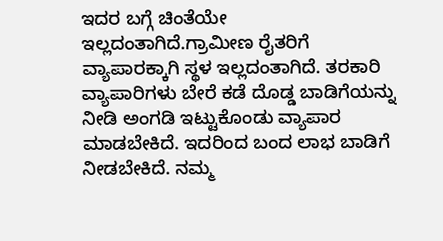ಇದರ ಬಗ್ಗೆ ಚಿಂತೆಯೇ ಇಲ್ಲದಂತಾಗಿದೆ.ಗ್ರಾಮೀಣ ರೈತರಿಗೆ ವ್ಯಾಪಾರಕ್ಕಾಗಿ ಸ್ಥಳ ಇಲ್ಲದಂತಾಗಿದೆ. ತರಕಾರಿ ವ್ಯಾಪಾರಿಗಳು ಬೇರೆ ಕಡೆ ದೊಡ್ಡ ಬಾಡಿಗೆಯನ್ನು ನೀಡಿ ಅಂಗಡಿ ಇಟ್ಟುಕೊಂಡು ವ್ಯಾಪಾರ ಮಾಡಬೇಕಿದೆ. ಇದರಿಂದ ಬಂದ ಲಾಭ ಬಾಡಿಗೆ ನೀಡಬೇಕಿದೆ. ನಮ್ಮ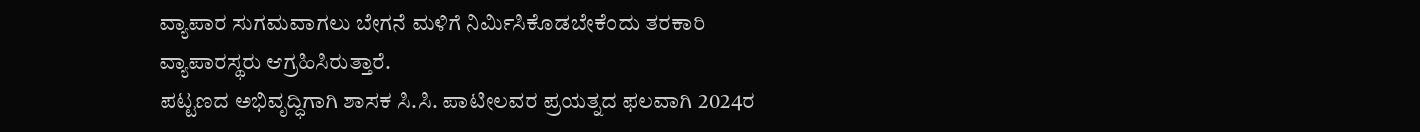ವ್ಯಾಪಾರ ಸುಗಮವಾಗಲು ಬೇಗನೆ ಮಳಿಗೆ ನಿರ್ಮಿಸಿಕೊಡಬೇಕೆಂದು ತರಕಾರಿ ವ್ಯಾಪಾರಸ್ಥರು ಆಗ್ರಹಿಸಿರುತ್ತಾರೆ.
ಪಟ್ಟಣದ ಅಭಿವೃದ್ಧಿಗಾಗಿ ಶಾಸಕ ಸಿ.ಸಿ. ಪಾಟೀಲವರ ಪ್ರಯತ್ನದ ಫಲವಾಗಿ 2024ರ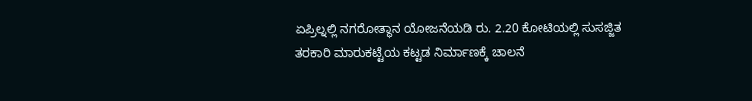ಏಪ್ರಿಲ್ನಲ್ಲಿ ನಗರೋತ್ಥಾನ ಯೋಜನೆಯಡಿ ರು. 2.20 ಕೋಟಿಯಲ್ಲಿ ಸುಸಜ್ಜಿತ ತರಕಾರಿ ಮಾರುಕಟ್ಟೆಯ ಕಟ್ಟಡ ನಿರ್ಮಾಣಕ್ಕೆ ಚಾಲನೆ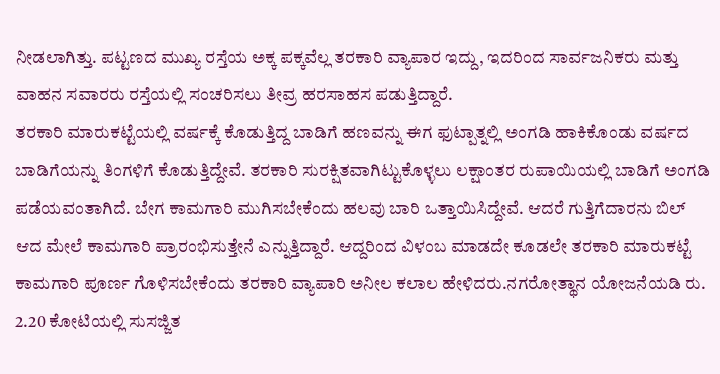ನೀಡಲಾಗಿತ್ತು. ಪಟ್ಟಣದ ಮುಖ್ಯ ರಸ್ತೆಯ ಅಕ್ಕ ಪಕ್ಕವೆಲ್ಲ ತರಕಾರಿ ವ್ಯಾಪಾರ ಇದ್ದು, ಇದರಿಂದ ಸಾರ್ವಜನಿಕರು ಮತ್ತು ವಾಹನ ಸವಾರರು ರಸ್ತೆಯಲ್ಲಿ ಸಂಚರಿಸಲು ತೀವ್ರ ಹರಸಾಹಸ ಪಡುತ್ತಿದ್ದಾರೆ.
ತರಕಾರಿ ಮಾರುಕಟ್ಟೆಯಲ್ಲಿ ವರ್ಷಕ್ಕೆ ಕೊಡುತ್ತಿದ್ದ ಬಾಡಿಗೆ ಹಣವನ್ನು ಈಗ ಫುಟ್ಪಾತ್ನಲ್ಲಿ ಅಂಗಡಿ ಹಾಕಿಕೊಂಡು ವರ್ಷದ ಬಾಡಿಗೆಯನ್ನು ತಿಂಗಳಿಗೆ ಕೊಡುತ್ತಿದ್ದೇವೆ. ತರಕಾರಿ ಸುರಕ್ಷಿತವಾಗಿಟ್ಟುಕೊಳ್ಳಲು ಲಕ್ಷಾಂತರ ರುಪಾಯಿಯಲ್ಲಿ ಬಾಡಿಗೆ ಅಂಗಡಿ ಪಡೆಯವಂತಾಗಿದೆ. ಬೇಗ ಕಾಮಗಾರಿ ಮುಗಿಸಬೇಕೆಂದು ಹಲವು ಬಾರಿ ಒತ್ತಾಯಿಸಿದ್ದೇವೆ. ಆದರೆ ಗುತ್ತಿಗೆದಾರನು ಬಿಲ್ ಆದ ಮೇಲೆ ಕಾಮಗಾರಿ ಪ್ರಾರಂಭಿಸುತ್ತೇನೆ ಎನ್ನುತ್ತಿದ್ದಾರೆ. ಆದ್ದರಿಂದ ವಿಳಂಬ ಮಾಡದೇ ಕೂಡಲೇ ತರಕಾರಿ ಮಾರುಕಟ್ಟೆ ಕಾಮಗಾರಿ ಪೂರ್ಣ ಗೊಳಿಸಬೇಕೆಂದು ತರಕಾರಿ ವ್ಯಾಪಾರಿ ಅನೀಲ ಕಲಾಲ ಹೇಳಿದರು.ನಗರೋತ್ಥಾನ ಯೋಜನೆಯಡಿ ರು. 2.20 ಕೋಟಿಯಲ್ಲಿ ಸುಸಜ್ಜಿತ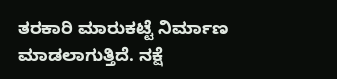ತರಕಾರಿ ಮಾರುಕಟ್ಟೆ ನಿರ್ಮಾಣ ಮಾಡಲಾಗುತ್ತಿದೆ. ನಕ್ಷೆ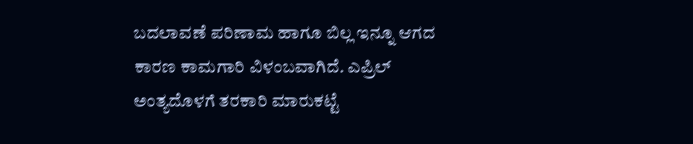ಬದಲಾವಣೆ ಪರಿಣಾಮ ಹಾಗೂ ಬಿಲ್ಲ ಇನ್ನೂ ಆಗದ ಕಾರಣ ಕಾಮಗಾರಿ ವಿಳಂಬವಾಗಿದೆ. ಎಪ್ರಿಲ್ ಅಂತ್ಯದೊಳಗೆ ತರಕಾರಿ ಮಾರುಕಟ್ಟೆ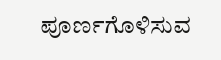ಪೂರ್ಣಗೊಳಿಸುವ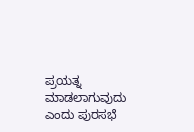ಪ್ರಯತ್ನ ಮಾಡಲಾಗುವುದು ಎಂದು ಪುರಸಭೆ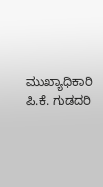ಮುಖ್ಯಾಧಿಕಾರಿ ಪಿ.ಕೆ. ಗುಡದರಿ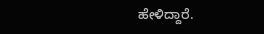ಹೇಳಿದ್ದಾರೆ.